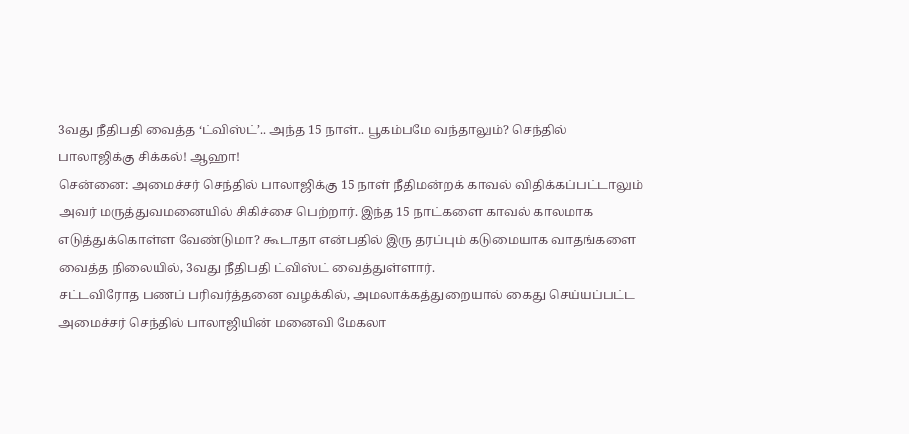3வது நீதிபதி வைத்த ‘ட்விஸ்ட்’.. அந்த 15 நாள்.. பூகம்பமே வந்தாலும்? செந்தில் பாலாஜிக்கு சிக்கல்! ஆஹா!
சென்னை: அமைச்சர் செந்தில் பாலாஜிக்கு 15 நாள் நீதிமன்றக் காவல் விதிக்கப்பட்டாலும் அவர் மருத்துவமனையில் சிகிச்சை பெற்றார். இந்த 15 நாட்களை காவல் காலமாக எடுத்துக்கொள்ள வேண்டுமா? கூடாதா என்பதில் இரு தரப்பும் கடுமையாக வாதங்களை வைத்த நிலையில், 3வது நீதிபதி ட்விஸ்ட் வைத்துள்ளார்.
சட்டவிரோத பணப் பரிவர்த்தனை வழக்கில், அமலாக்கத்துறையால் கைது செய்யப்பட்ட அமைச்சர் செந்தில் பாலாஜியின் மனைவி மேகலா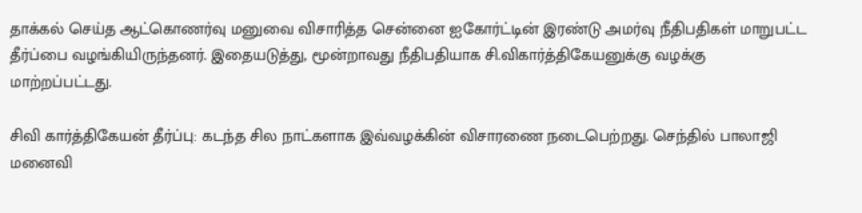தாக்கல் செய்த ஆட்கொணர்வு மனுவை விசாரித்த சென்னை ஐகோர்ட்டின் இரண்டு அமர்வு நீதிபதிகள் மாறுபட்ட தீர்ப்பை வழங்கியிருந்தனர். இதையடுத்து, மூன்றாவது நீதிபதியாக சி.விகார்த்திகேயனுக்கு வழக்கு மாற்றப்பட்டது.

சிவி கார்த்திகேயன் தீர்ப்பு: கடந்த சில நாட்களாக இவ்வழக்கின் விசாரணை நடைபெற்றது. செந்தில் பாலாஜி மனைவி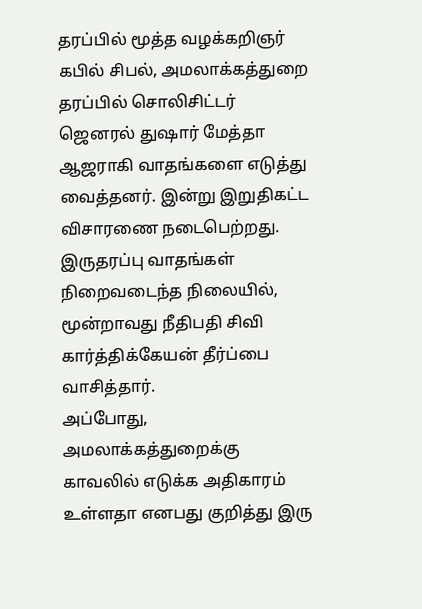தரப்பில் மூத்த வழக்கறிஞர் கபில் சிபல், அமலாக்கத்துறை தரப்பில் சொலிசிட்டர் ஜெனரல் துஷார் மேத்தா ஆஜராகி வாதங்களை எடுத்து வைத்தனர். இன்று இறுதிகட்ட விசாரணை நடைபெற்றது. இருதரப்பு வாதங்கள் நிறைவடைந்த நிலையில், மூன்றாவது நீதிபதி சிவி கார்த்திக்கேயன் தீர்ப்பை வாசித்தார்.
அப்போது, அமலாக்கத்துறைக்கு காவலில் எடுக்க அதிகாரம் உள்ளதா எனபது குறித்து இரு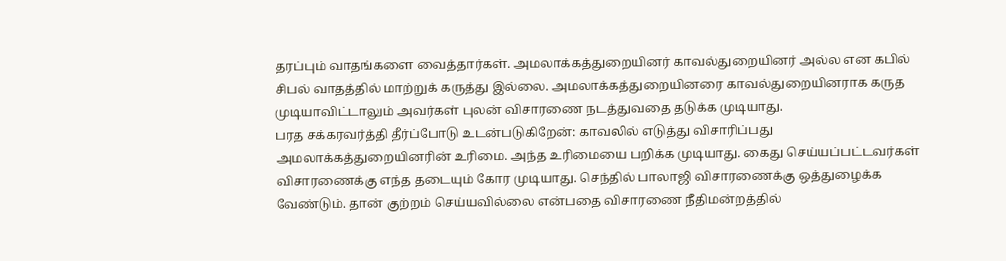தரப்பும் வாதங்களை வைத்தார்கள். அமலாக்கத்துறையினர் காவல்துறையினர் அல்ல என கபில் சிபல் வாதத்தில் மாற்றுக் கருத்து இல்லை. அமலாக்கத்துறையினரை காவல்துறையினராக கருத முடியாவிட்டாலும் அவர்கள் புலன் விசாரணை நடத்துவதை தடுக்க முடியாது.
பரத சக்கரவர்த்தி தீர்ப்போடு உடன்படுகிறேன்: காவலில் எடுத்து விசாரிப்பது அமலாக்கத்துறையினரின் உரிமை. அந்த உரிமையை பறிக்க முடியாது. கைது செய்யப்பட்டவர்கள் விசாரணைக்கு எந்த தடையும் கோர முடியாது. செந்தில் பாலாஜி விசாரணைக்கு ஒத்துழைக்க வேண்டும். தான் குற்றம் செய்யவில்லை என்பதை விசாரணை நீதிமன்றத்தில்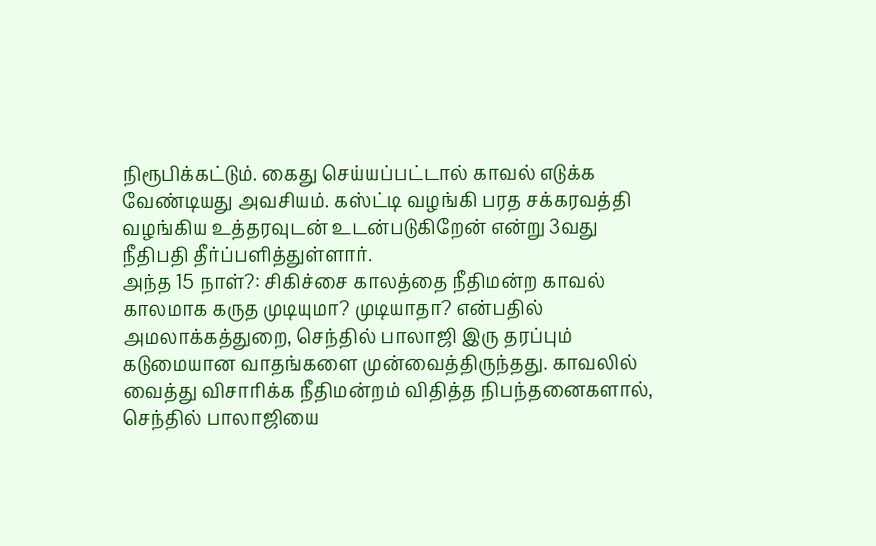நிரூபிக்கட்டும். கைது செய்யப்பட்டால் காவல் எடுக்க வேண்டியது அவசியம். கஸ்ட்டி வழங்கி பரத சக்கரவத்தி வழங்கிய உத்தரவுடன் உடன்படுகிறேன் என்று 3வது நீதிபதி தீர்ப்பளித்துள்ளார்.
அந்த 15 நாள்?: சிகிச்சை காலத்தை நீதிமன்ற காவல் காலமாக கருத முடியுமா? முடியாதா? என்பதில் அமலாக்கத்துறை, செந்தில் பாலாஜி இரு தரப்பும் கடுமையான வாதங்களை முன்வைத்திருந்தது. காவலில் வைத்து விசாரிக்க நீதிமன்றம் விதித்த நிபந்தனைகளால், செந்தில் பாலாஜியை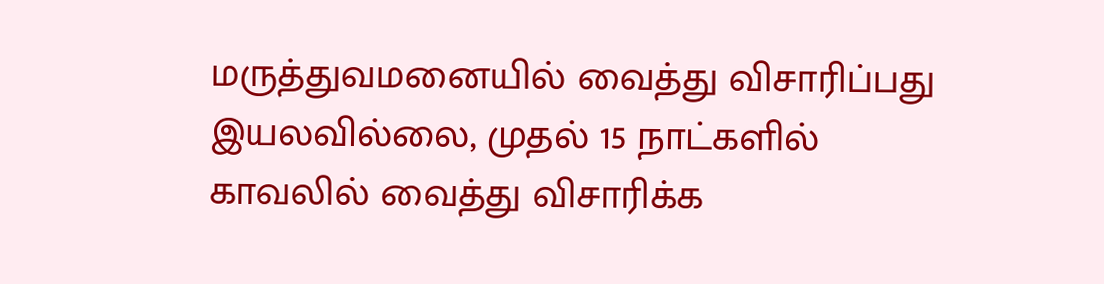மருத்துவமனையில் வைத்து விசாரிப்பது இயலவில்லை, முதல் 15 நாட்களில் காவலில் வைத்து விசாரிக்க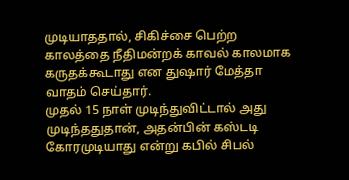முடியாததால், சிகிச்சை பெற்ற காலத்தை நீதிமன்றக் காவல் காலமாக கருதக்கூடாது என துஷார் மேத்தா வாதம் செய்தார்.
முதல் 15 நாள் முடிந்துவிட்டால் அது முடிந்ததுதான், அதன்பின் கஸ்டடி கோரமுடியாது என்று கபில் சிபல்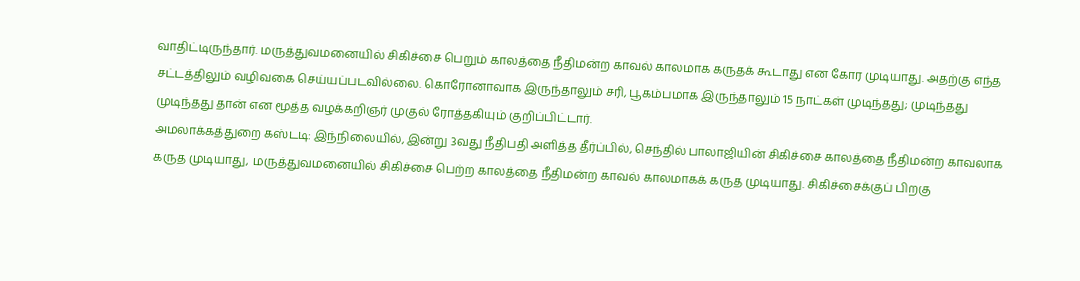வாதிட்டிருந்தார். மருத்துவமனையில் சிகிச்சை பெறும் காலத்தை நீதிமன்ற காவல் காலமாக கருதக் கூடாது என கோர முடியாது. அதற்கு எந்த சட்டத்திலும் வழிவகை செய்யப்படவில்லை. கொரோனாவாக இருந்தாலும் சரி, பூகம்பமாக இருந்தாலும் 15 நாட்கள் முடிந்தது; முடிந்தது முடிந்தது தான் என மூத்த வழக்கறிஞர் முகுல் ரோத்தகியும் குறிப்பிட்டார்.
அமலாக்கத்துறை கஸ்டடி: இந்நிலையில், இன்று 3வது நீதிபதி அளித்த தீர்ப்பில், செந்தில் பாலாஜியின் சிகிச்சை காலத்தை நீதிமன்ற காவலாக கருத முடியாது, மருத்துவமனையில் சிகிச்சை பெற்ற காலத்தை நீதிமன்ற காவல் காலமாகக் கருத முடியாது. சிகிச்சைக்குப் பிறகு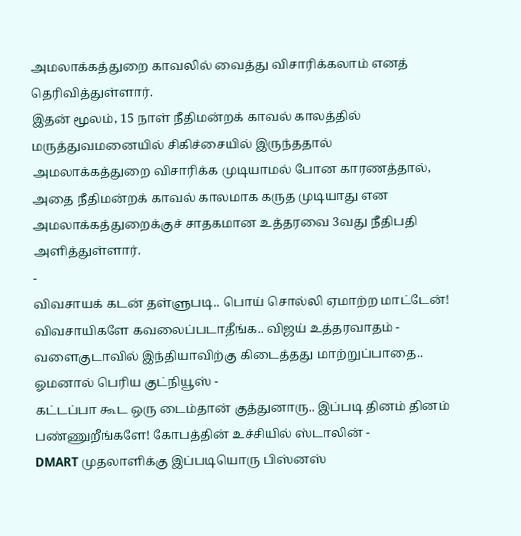அமலாக்கத்துறை காவலில் வைத்து விசாரிக்கலாம் எனத் தெரிவித்துள்ளார்.
இதன் மூலம், 15 நாள் நீதிமன்றக் காவல் காலத்தில் மருத்துவமனையில் சிகிச்சையில் இருந்ததால் அமலாக்கத்துறை விசாரிக்க முடியாமல் போன காரணத்தால், அதை நீதிமன்றக் காவல் காலமாக கருத முடியாது என அமலாக்கத்துறைக்குச் சாதகமான உத்தரவை 3வது நீதிபதி அளித்துள்ளார்.
-
விவசாயக் கடன் தள்ளுபடி.. பொய் சொல்லி ஏமாற்ற மாட்டேன்! விவசாயிகளே கவலைப்படாதீங்க.. விஜய் உத்தரவாதம் -
வளைகுடாவில் இந்தியாவிற்கு கிடைத்தது மாற்றுப்பாதை.. ஓமனால் பெரிய குட்நியூஸ் -
கட்டப்பா கூட ஒரு டைம்தான் குத்துனாரு.. இப்படி தினம் தினம் பண்ணுறீங்களே! கோபத்தின் உச்சியில் ஸ்டாலின் -
DMART முதலாளிக்கு இப்படியொரு பிஸ்னஸ்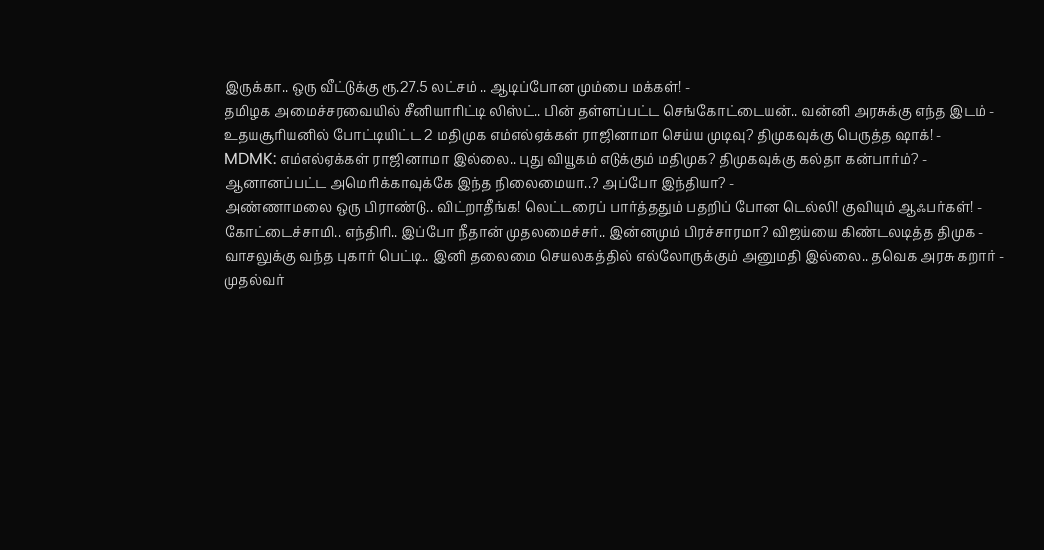இருக்கா.. ஒரு வீட்டுக்கு ரூ.27.5 லட்சம் .. ஆடிப்போன மும்பை மக்கள்! -
தமிழக அமைச்சரவையில் சீனியாரிட்டி லிஸ்ட்.. பின் தள்ளப்பட்ட செங்கோட்டையன்.. வன்னி அரசுக்கு எந்த இடம் -
உதயசூரியனில் போட்டியிட்ட 2 மதிமுக எம்எல்ஏக்கள் ராஜினாமா செய்ய முடிவு? திமுகவுக்கு பெருத்த ஷாக்! -
MDMK: எம்எல்ஏக்கள் ராஜினாமா இல்லை.. புது வியூகம் எடுக்கும் மதிமுக? திமுகவுக்கு கல்தா கன்பார்ம்? -
ஆனானப்பட்ட அமெரிக்காவுக்கே இந்த நிலைமையா..? அப்போ இந்தியா? -
அண்ணாமலை ஒரு பிராண்டு.. விட்றாதீங்க! லெட்டரைப் பார்த்ததும் பதறிப் போன டெல்லி! குவியும் ஆஃபர்கள்! -
கோட்டைச்சாமி.. எந்திரி.. இப்போ நீதான் முதலமைச்சர்.. இன்னமும் பிரச்சாரமா? விஜய்யை கிண்டலடித்த திமுக -
வாசலுக்கு வந்த புகார் பெட்டி.. இனி தலைமை செயலகத்தில் எல்லோருக்கும் அனுமதி இல்லை.. தவெக அரசு கறார் -
முதல்வர்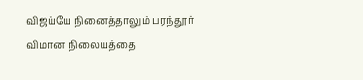விஜய்யே நினைத்தாலும் பரந்தூர் விமான நிலையத்தை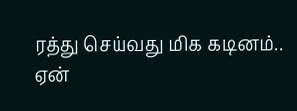ரத்து செய்வது மிக கடினம்.. ஏன்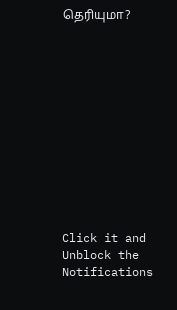தெரியுமா?












Click it and Unblock the Notifications